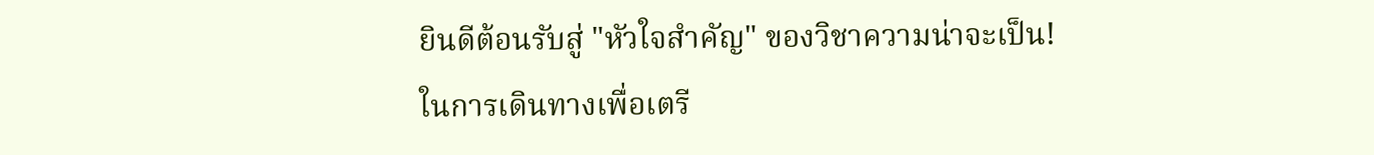ยินดีต้อนรับสู่ "หัวใจสำคัญ" ของวิชาความน่าจะเป็น!
ในการเดินทางเพื่อเตรี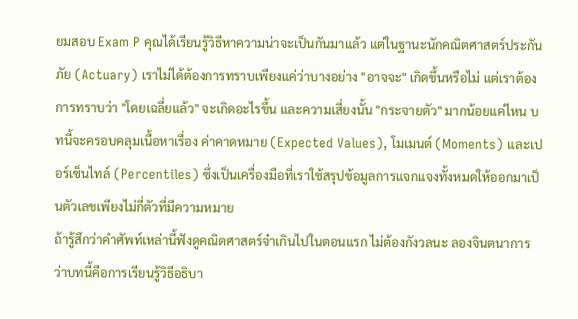ยมสอบ Exam P คุณได้เรียนรู้วิธีหาความน่าจะเป็นกันมาแล้ว แต่ในฐานะนักคณิตศาสตร์ประกันภัย (Actuary) เราไม่ได้ต้องการทราบเพียงแค่ว่าบางอย่าง "อาจจะ" เกิดขึ้นหรือไม่ แต่เราต้องการทราบว่า "โดยเฉลี่ยแล้ว" จะเกิดอะไรขึ้น และความเสี่ยงนั้น "กระจายตัว" มากน้อยแค่ไหน บทนี้จะครอบคลุมเนื้อหาเรื่อง ค่าคาดหมาย (Expected Values), โมเมนต์ (Moments) และเปอร์เซ็นไทล์ (Percentiles) ซึ่งเป็นเครื่องมือที่เราใช้สรุปข้อมูลการแจกแจงทั้งหมดให้ออกมาเป็นตัวเลขเพียงไม่กี่ตัวที่มีความหมาย
ถ้ารู้สึกว่าคำศัพท์เหล่านี้ฟังดูคณิตศาสตร์จ๋าเกินไปในตอนแรก ไม่ต้องกังวลนะ ลองจินตนาการว่าบทนี้คือการเรียนรู้วิธีอธิบา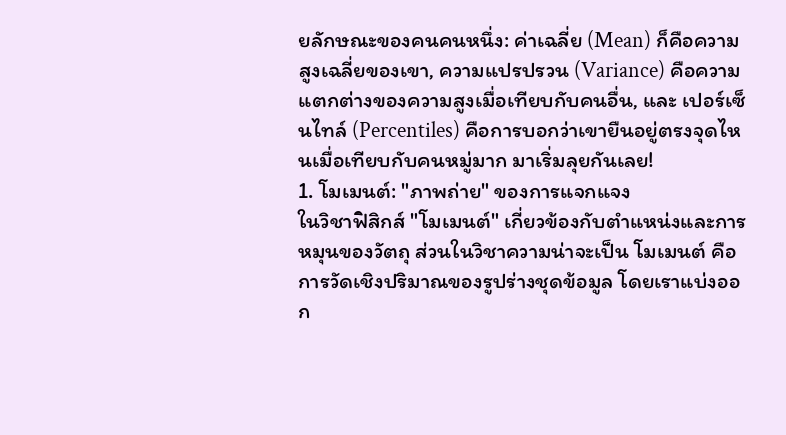ยลักษณะของคนคนหนึ่ง: ค่าเฉลี่ย (Mean) ก็คือความสูงเฉลี่ยของเขา, ความแปรปรวน (Variance) คือความแตกต่างของความสูงเมื่อเทียบกับคนอื่น, และ เปอร์เซ็นไทล์ (Percentiles) คือการบอกว่าเขายืนอยู่ตรงจุดไหนเมื่อเทียบกับคนหมู่มาก มาเริ่มลุยกันเลย!
1. โมเมนต์: "ภาพถ่าย" ของการแจกแจง
ในวิชาฟิสิกส์ "โมเมนต์" เกี่ยวข้องกับตำแหน่งและการหมุนของวัตถุ ส่วนในวิชาความน่าจะเป็น โมเมนต์ คือการวัดเชิงปริมาณของรูปร่างชุดข้อมูล โดยเราแบ่งออก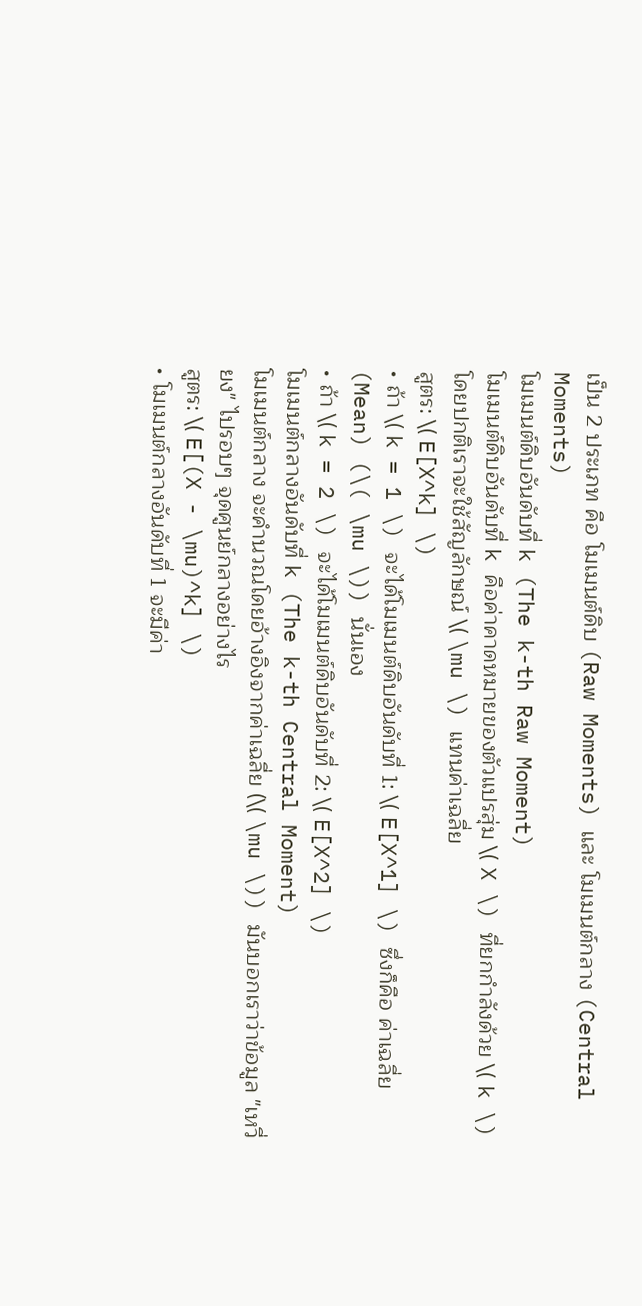เป็น 2 ประเภท คือ โมเมนต์ดิบ (Raw Moments) และ โมเมนต์กลาง (Central Moments)
โมเมนต์ดิบอันดับที่ k (The k-th Raw Moment)
โมเมนต์ดิบอันดับที่ k คือค่าคาดหมายของตัวแปรสุ่ม \( X \) ที่ยกกำลังด้วย \( k \) โดยปกติเราจะใช้สัญลักษณ์ \( \mu \) แทนค่าเฉลี่ย
สูตร: \( E[X^k] \)
• ถ้า \( k = 1 \) จะได้โมเมนต์ดิบอันดับที่ 1: \( E[X^1] \) ซึ่งก็คือ ค่าเฉลี่ย (Mean) (\( \mu \)) นั่นเอง
• ถ้า \( k = 2 \) จะได้โมเมนต์ดิบอันดับที่ 2: \( E[X^2] \)
โมเมนต์กลางอันดับที่ k (The k-th Central Moment)
โมเมนต์กลาง จะคำนวณโดยอ้างอิงจากค่าเฉลี่ย (\( \mu \)) มันบอกเราว่าข้อมูล "เหวี่ยง" ไปรอบๆ จุดศูนย์กลางอย่างไร
สูตร: \( E[(X - \mu)^k] \)
• โมเมนต์กลางอันดับที่ 1 จะมีค่า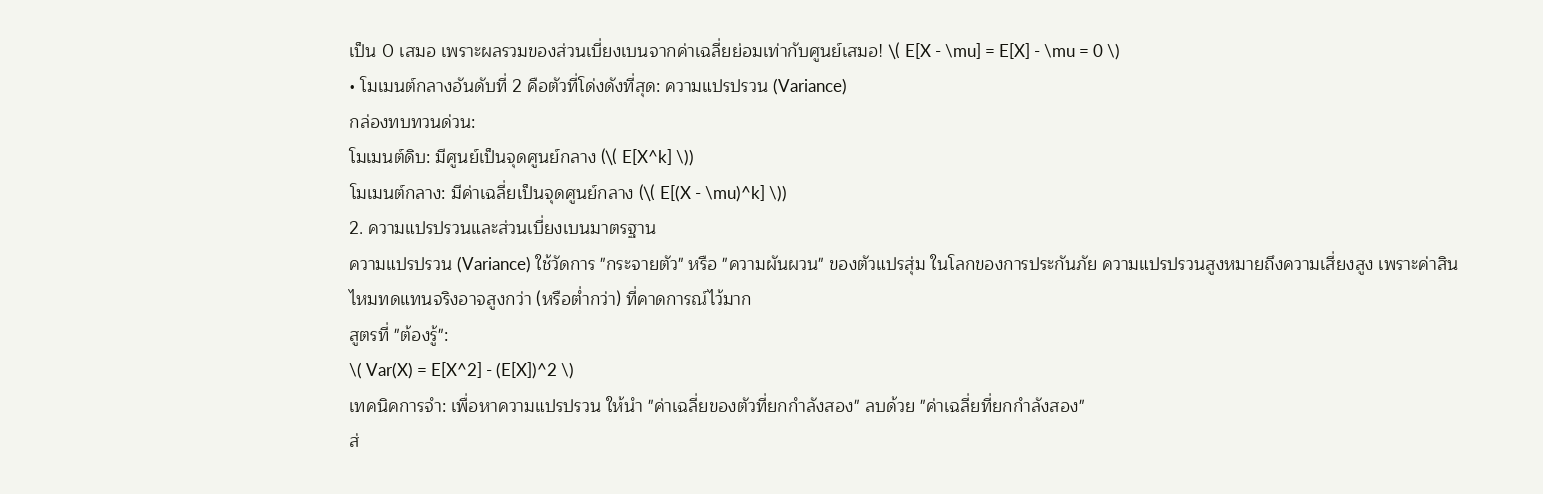เป็น 0 เสมอ เพราะผลรวมของส่วนเบี่ยงเบนจากค่าเฉลี่ยย่อมเท่ากับศูนย์เสมอ! \( E[X - \mu] = E[X] - \mu = 0 \)
• โมเมนต์กลางอันดับที่ 2 คือตัวที่โด่งดังที่สุด: ความแปรปรวน (Variance)
กล่องทบทวนด่วน:
โมเมนต์ดิบ: มีศูนย์เป็นจุดศูนย์กลาง (\( E[X^k] \))
โมเมนต์กลาง: มีค่าเฉลี่ยเป็นจุดศูนย์กลาง (\( E[(X - \mu)^k] \))
2. ความแปรปรวนและส่วนเบี่ยงเบนมาตรฐาน
ความแปรปรวน (Variance) ใช้วัดการ "กระจายตัว" หรือ "ความผันผวน" ของตัวแปรสุ่ม ในโลกของการประกันภัย ความแปรปรวนสูงหมายถึงความเสี่ยงสูง เพราะค่าสินไหมทดแทนจริงอาจสูงกว่า (หรือต่ำกว่า) ที่คาดการณ์ไว้มาก
สูตรที่ "ต้องรู้":
\( Var(X) = E[X^2] - (E[X])^2 \)
เทคนิคการจำ: เพื่อหาความแปรปรวน ให้นำ "ค่าเฉลี่ยของตัวที่ยกกำลังสอง" ลบด้วย "ค่าเฉลี่ยที่ยกกำลังสอง"
ส่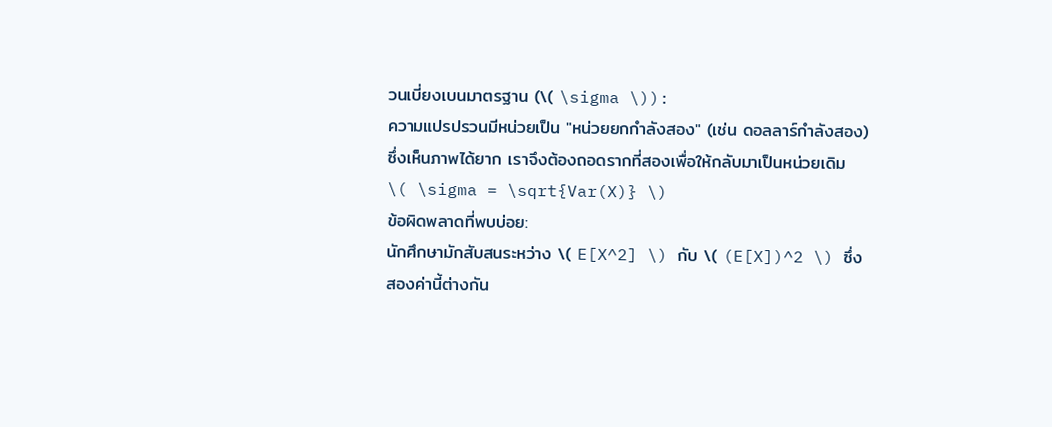วนเบี่ยงเบนมาตรฐาน (\( \sigma \)):
ความแปรปรวนมีหน่วยเป็น "หน่วยยกกำลังสอง" (เช่น ดอลลาร์กำลังสอง) ซึ่งเห็นภาพได้ยาก เราจึงต้องถอดรากที่สองเพื่อให้กลับมาเป็นหน่วยเดิม
\( \sigma = \sqrt{Var(X)} \)
ข้อผิดพลาดที่พบบ่อย:
นักศึกษามักสับสนระหว่าง \( E[X^2] \) กับ \( (E[X])^2 \) ซึ่งสองค่านี้ต่างกัน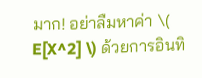มาก! อย่าลืมหาค่า \( E[X^2] \) ด้วยการอินทิ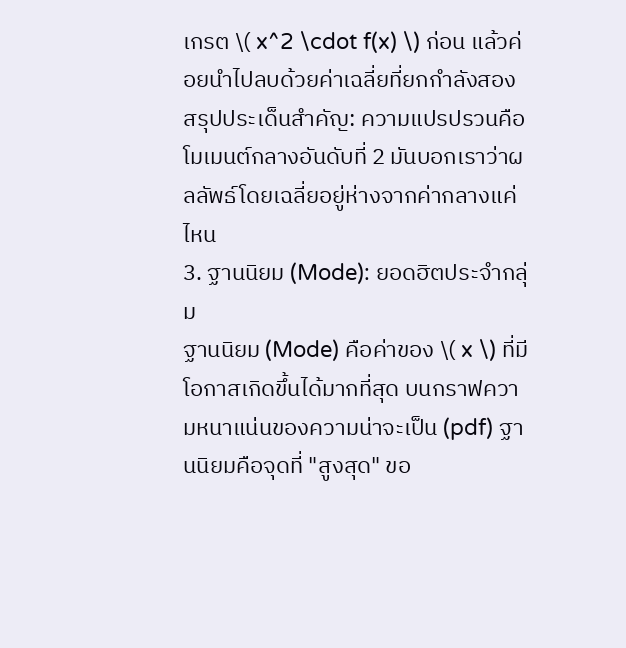เกรต \( x^2 \cdot f(x) \) ก่อน แล้วค่อยนำไปลบด้วยค่าเฉลี่ยที่ยกกำลังสอง
สรุปประเด็นสำคัญ: ความแปรปรวนคือโมเมนต์กลางอันดับที่ 2 มันบอกเราว่าผลลัพธ์โดยเฉลี่ยอยู่ห่างจากค่ากลางแค่ไหน
3. ฐานนิยม (Mode): ยอดฮิตประจำกลุ่ม
ฐานนิยม (Mode) คือค่าของ \( x \) ที่มีโอกาสเกิดขึ้นได้มากที่สุด บนกราฟความหนาแน่นของความน่าจะเป็น (pdf) ฐานนิยมคือจุดที่ "สูงสุด" ขอ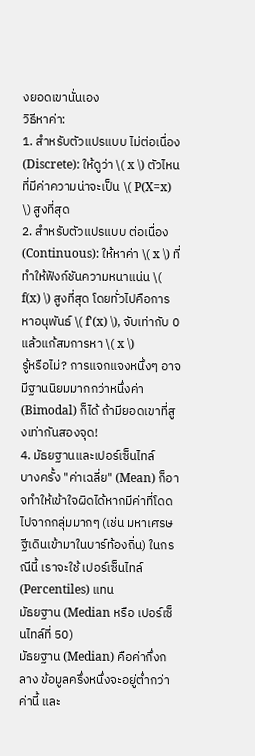งยอดเขานั่นเอง
วิธีหาค่า:
1. สำหรับตัวแปรแบบ ไม่ต่อเนื่อง (Discrete): ให้ดูว่า \( x \) ตัวไหนที่มีค่าความน่าจะเป็น \( P(X=x) \) สูงที่สุด
2. สำหรับตัวแปรแบบ ต่อเนื่อง (Continuous): ให้หาค่า \( x \) ที่ทำให้ฟังก์ชันความหนาแน่น \( f(x) \) สูงที่สุด โดยทั่วไปคือการหาอนุพันธ์ \( f'(x) \), จับเท่ากับ 0 แล้วแก้สมการหา \( x \)
รู้หรือไม่? การแจกแจงหนึ่งๆ อาจมีฐานนิยมมากกว่าหนึ่งค่า (Bimodal) ก็ได้ ถ้ามียอดเขาที่สูงเท่ากันสองจุด!
4. มัธยฐานและเปอร์เซ็นไทล์
บางครั้ง "ค่าเฉลี่ย" (Mean) ก็อาจทำให้เข้าใจผิดได้หากมีค่าที่โดดไปจากกลุ่มมากๆ (เช่น มหาเศรษฐีเดินเข้ามาในบาร์ท้องถิ่น) ในกรณีนี้ เราจะใช้ เปอร์เซ็นไทล์ (Percentiles) แทน
มัธยฐาน (Median หรือ เปอร์เซ็นไทล์ที่ 50)
มัธยฐาน (Median) คือค่ากึ่งกลาง ข้อมูลครึ่งหนึ่งจะอยู่ต่ำกว่าค่านี้ และ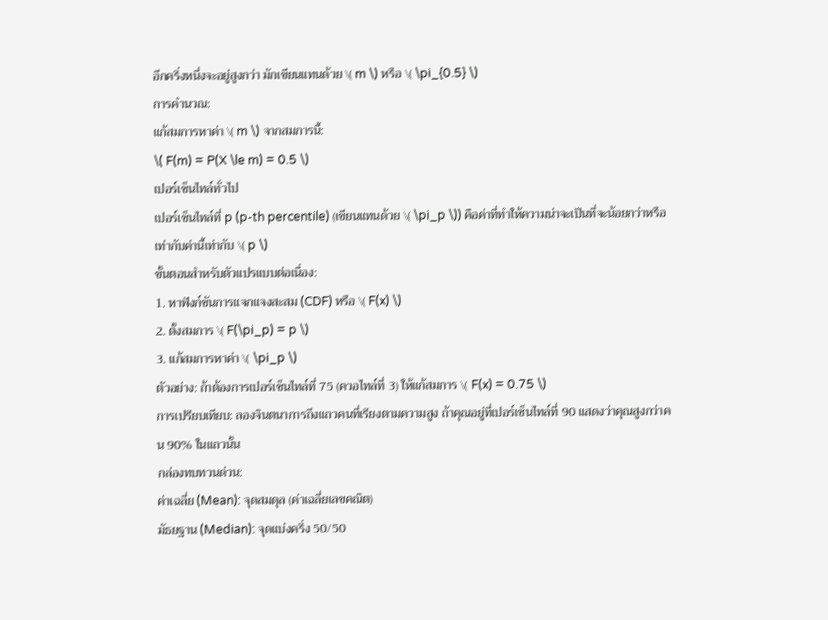อีกครึ่งหนึ่งจะอยู่สูงกว่า มักเขียนแทนด้วย \( m \) หรือ \( \pi_{0.5} \)
การคำนวณ:
แก้สมการหาค่า \( m \) จากสมการนี้:
\( F(m) = P(X \le m) = 0.5 \)
เปอร์เซ็นไทล์ทั่วไป
เปอร์เซ็นไทล์ที่ p (p-th percentile) (เขียนแทนด้วย \( \pi_p \)) คือค่าที่ทำให้ความน่าจะเป็นที่จะน้อยกว่าหรือเท่ากับค่านี้เท่ากับ \( p \)
ขั้นตอนสำหรับตัวแปรแบบต่อเนื่อง:
1. หาฟังก์ชันการแจกแจงสะสม (CDF) หรือ \( F(x) \)
2. ตั้งสมการ \( F(\pi_p) = p \)
3. แก้สมการหาค่า \( \pi_p \)
ตัวอย่าง: ถ้าต้องการเปอร์เซ็นไทล์ที่ 75 (ควอไทล์ที่ 3) ให้แก้สมการ \( F(x) = 0.75 \)
การเปรียบเทียบ: ลองจินตนาการถึงแถวคนที่เรียงตามความสูง ถ้าคุณอยู่ที่เปอร์เซ็นไทล์ที่ 90 แสดงว่าคุณสูงกว่าคน 90% ในแถวนั้น
กล่องทบทวนด่วน:
ค่าเฉลี่ย (Mean): จุดสมดุล (ค่าเฉลี่ยเลขคณิต)
มัธยฐาน (Median): จุดแบ่งครึ่ง 50/50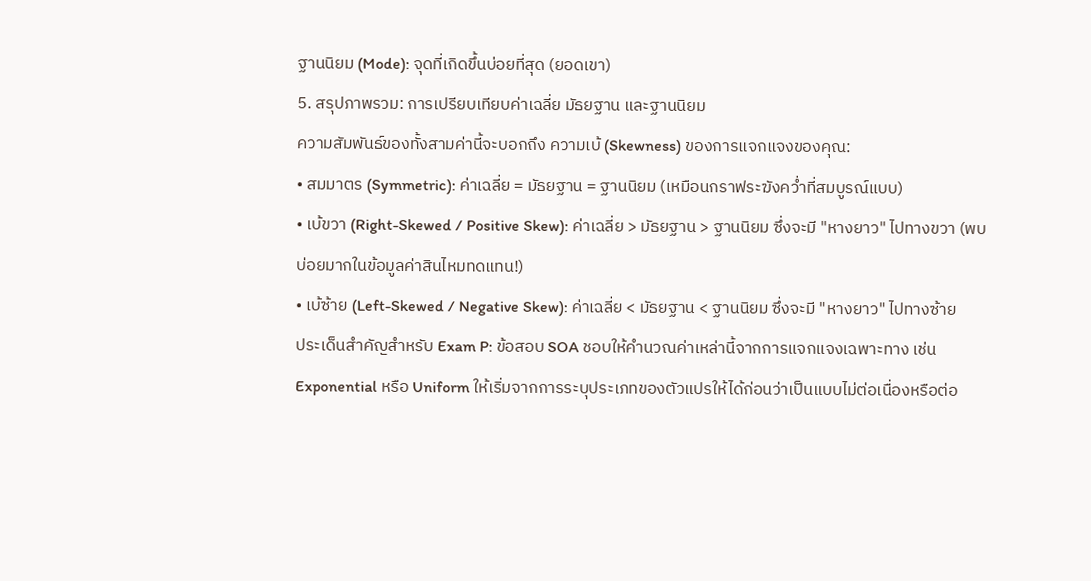ฐานนิยม (Mode): จุดที่เกิดขึ้นบ่อยที่สุด (ยอดเขา)
5. สรุปภาพรวม: การเปรียบเทียบค่าเฉลี่ย มัธยฐาน และฐานนิยม
ความสัมพันธ์ของทั้งสามค่านี้จะบอกถึง ความเบ้ (Skewness) ของการแจกแจงของคุณ:
• สมมาตร (Symmetric): ค่าเฉลี่ย = มัธยฐาน = ฐานนิยม (เหมือนกราฟระฆังคว่ำที่สมบูรณ์แบบ)
• เบ้ขวา (Right-Skewed / Positive Skew): ค่าเฉลี่ย > มัธยฐาน > ฐานนิยม ซึ่งจะมี "หางยาว" ไปทางขวา (พบบ่อยมากในข้อมูลค่าสินไหมทดแทน!)
• เบ้ซ้าย (Left-Skewed / Negative Skew): ค่าเฉลี่ย < มัธยฐาน < ฐานนิยม ซึ่งจะมี "หางยาว" ไปทางซ้าย
ประเด็นสำคัญสำหรับ Exam P: ข้อสอบ SOA ชอบให้คำนวณค่าเหล่านี้จากการแจกแจงเฉพาะทาง เช่น Exponential หรือ Uniform ให้เริ่มจากการระบุประเภทของตัวแปรให้ได้ก่อนว่าเป็นแบบไม่ต่อเนื่องหรือต่อ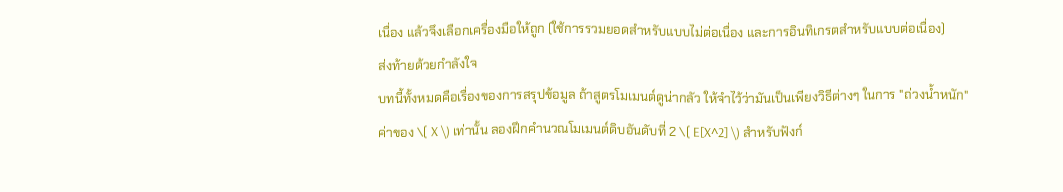เนื่อง แล้วจึงเลือกเครื่องมือให้ถูก (ใช้การรวมยอดสำหรับแบบไม่ต่อเนื่อง และการอินทิเกรตสำหรับแบบต่อเนื่อง)
ส่งท้ายด้วยกำลังใจ
บทนี้ทั้งหมดคือเรื่องของการสรุปข้อมูล ถ้าสูตรโมเมนต์ดูน่ากลัว ให้จำไว้ว่ามันเป็นเพียงวิธีต่างๆ ในการ "ถ่วงน้ำหนัก" ค่าของ \( X \) เท่านั้น ลองฝึกคำนวณโมเมนต์ดิบอันดับที่ 2 \( E[X^2] \) สำหรับฟังก์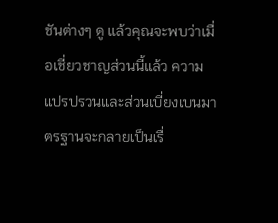ชันต่างๆ ดู แล้วคุณจะพบว่าเมื่อเชี่ยวชาญส่วนนี้แล้ว ความแปรปรวนและส่วนเบี่ยงเบนมาตรฐานจะกลายเป็นเรื่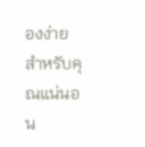องง่ายสำหรับคุณแน่นอน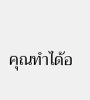คุณทำได้อ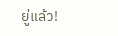ยู่แล้ว!